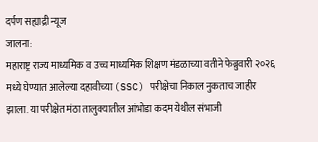दर्पण सह्याद्री न्यूज
जालना:
महाराष्ट्र राज्य माध्यमिक व उच्च माध्यमिक शिक्षण मंडळाच्या वतीने फेब्रुवारी २०२६ मध्ये घेण्यात आलेल्या दहावीच्या (SSC) परीक्षेचा निकाल नुकताच जाहीर झाला. या परीक्षेत मंठा तालुक्यातील आंभोडा कदम येथील संभाजी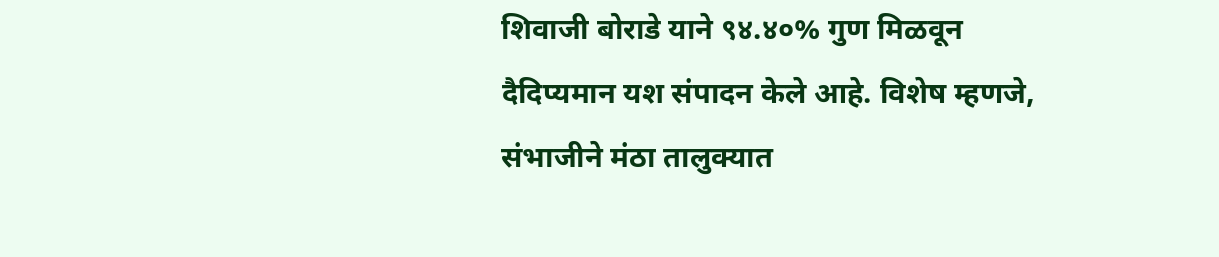शिवाजी बोराडे याने ९४.४०% गुण मिळवून दैदिप्यमान यश संपादन केले आहे. विशेष म्हणजे, संभाजीने मंठा तालुक्यात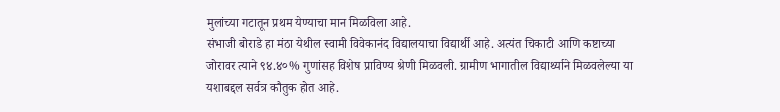मुलांच्या गटातून प्रथम येण्याचा मान मिळविला आहे.
संभाजी बोराडे हा मंठा येथील स्वामी विवेकानंद विद्यालयाचा विद्यार्थी आहे. अत्यंत चिकाटी आणि कष्टाच्या जोरावर त्याने ९४.४०% गुणांसह विशेष प्राविण्य श्रेणी मिळवली. ग्रामीण भागातील विद्यार्थ्याने मिळवलेल्या या यशाबद्दल सर्वत्र कौतुक होत आहे.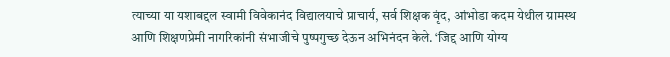त्याच्या या यशाबद्दल स्वामी विवेकानंद विद्यालयाचे प्राचार्य, सर्व शिक्षक वृंद, आंभोडा कदम येथील ग्रामस्थ आणि शिक्षणप्रेमी नागरिकांनी संभाजीचे पुष्पगुच्छ देऊन अभिनंदन केले. ‘जिद्द आणि योग्य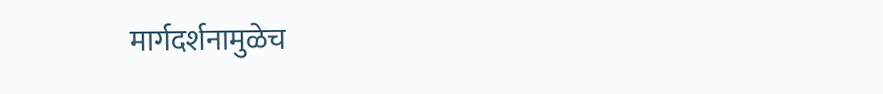मार्गदर्शनामुळेच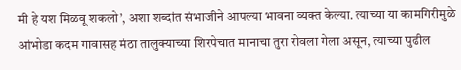मी हे यश मिळवू शकलो’, अशा शब्दांत संभाजीने आपल्या भावना व्यक्त केल्या. त्याच्या या कामगिरीमुळे आंभोडा कदम गावासह मंठा तालुक्याच्या शिरपेचात मानाचा तुरा रोवला गेला असून, त्याच्या पुढील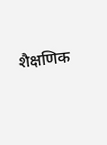शैक्षणिक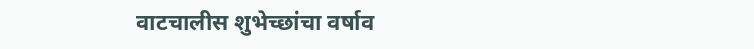वाटचालीस शुभेच्छांचा वर्षाव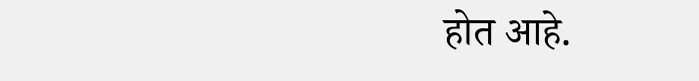होत आहे.